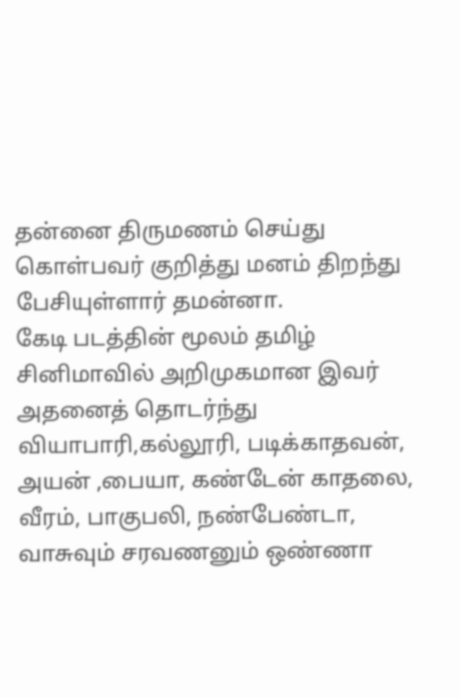தன்னை திருமணம் செய்து கொள்பவர் குறித்து மனம் திறந்து பேசியுள்ளார் தமன்னா.
கேடி படத்தின் மூலம் தமிழ் சினிமாவில் அறிமுகமான இவர் அதனைத் தொடர்ந்து வியாபாரி,கல்லூரி, படிக்காதவன், அயன் ,பையா, கண்டேன் காதலை, வீரம், பாகுபலி, நண்பேண்டா, வாசுவும் சரவணனும் ஒண்ணா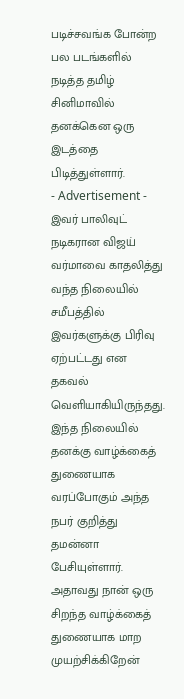படிச்சவங்க போன்ற பல படங்களில் நடித்த தமிழ் சினிமாவில் தனக்கென ஒரு இடத்தை பிடித்துள்ளார்.
- Advertisement -
இவர் பாலிவுட் நடிகரான விஜய் வர்மாவை காதலித்து வந்த நிலையில் சமீபத்தில் இவர்களுக்கு பிரிவு ஏற்பட்டது என தகவல் வெளியாகியிருந்தது.
இந்த நிலையில் தனக்கு வாழ்க்கைத் துணையாக வரப்போகும் அந்த நபர் குறித்து தமன்னா பேசியுள்ளார்.
அதாவது நான் ஒரு சிறந்த வாழ்க்கைத் துணையாக மாற முயற்சிக்கிறேன்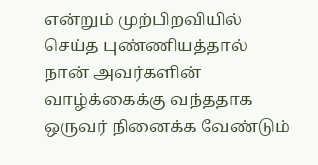என்றும் முற்பிறவியில் செய்த புண்ணியத்தால் நான் அவர்களின் வாழ்க்கைக்கு வந்ததாக ஒருவர் நினைக்க வேண்டும்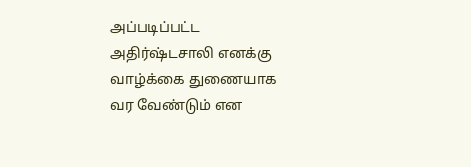அப்படிப்பட்ட அதிர்ஷ்டசாலி எனக்கு வாழ்க்கை துணையாக வர வேண்டும் என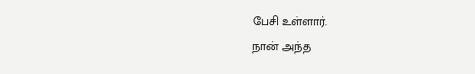பேசி உள்ளார்.
நான் அந்த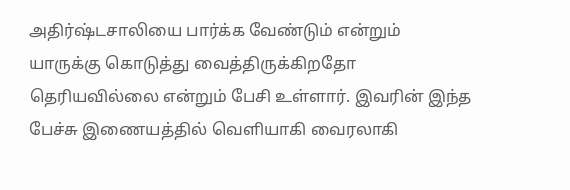அதிர்ஷ்டசாலியை பார்க்க வேண்டும் என்றும் யாருக்கு கொடுத்து வைத்திருக்கிறதோ தெரியவில்லை என்றும் பேசி உள்ளார். இவரின் இந்த பேச்சு இணையத்தில் வெளியாகி வைரலாகி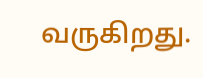வருகிறது.